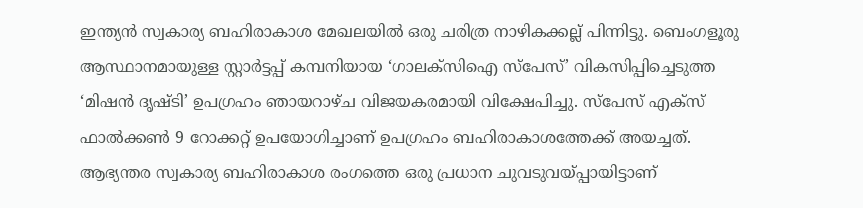ഇന്ത്യൻ സ്വകാര്യ ബഹിരാകാശ മേഖലയിൽ ഒരു ചരിത്ര നാഴികക്കല്ല് പിന്നിട്ടു. ബെംഗളൂരു ആസ്ഥാനമായുള്ള സ്റ്റാർട്ടപ്പ് കമ്പനിയായ ‘ഗാലക്സിഐ സ്പേസ്’ വികസിപ്പിച്ചെടുത്ത ‘മിഷൻ ദൃഷ്ടി’ ഉപഗ്രഹം ഞായറാഴ്ച വിജയകരമായി വിക്ഷേപിച്ചു. സ്പേസ് എക്സ് ഫാൽക്കൺ 9 റോക്കറ്റ് ഉപയോഗിച്ചാണ് ഉപഗ്രഹം ബഹിരാകാശത്തേക്ക് അയച്ചത്. ആഭ്യന്തര സ്വകാര്യ ബഹിരാകാശ രംഗത്തെ ഒരു പ്രധാന ചുവടുവയ്പ്പായിട്ടാണ്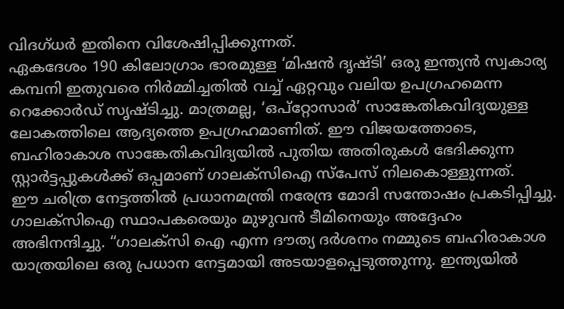വിദഗ്ധർ ഇതിനെ വിശേഷിപ്പിക്കുന്നത്.
ഏകദേശം 190 കിലോഗ്രാം ഭാരമുള്ള ‘മിഷൻ ദൃഷ്ടി’ ഒരു ഇന്ത്യൻ സ്വകാര്യ കമ്പനി ഇതുവരെ നിർമ്മിച്ചതിൽ വച്ച് ഏറ്റവും വലിയ ഉപഗ്രഹമെന്ന റെക്കോർഡ് സൃഷ്ടിച്ചു. മാത്രമല്ല, ‘ഒപ്റ്റോസാർ’ സാങ്കേതികവിദ്യയുള്ള ലോകത്തിലെ ആദ്യത്തെ ഉപഗ്രഹമാണിത്. ഈ വിജയത്തോടെ, ബഹിരാകാശ സാങ്കേതികവിദ്യയിൽ പുതിയ അതിരുകൾ ഭേദിക്കുന്ന സ്റ്റാർട്ടപ്പുകൾക്ക് ഒപ്പമാണ് ഗാലക്സിഐ സ്പേസ് നിലകൊള്ളുന്നത്.
ഈ ചരിത്ര നേട്ടത്തിൽ പ്രധാനമന്ത്രി നരേന്ദ്ര മോദി സന്തോഷം പ്രകടിപ്പിച്ചു. ഗാലക്സിഐ സ്ഥാപകരെയും മുഴുവൻ ടീമിനെയും അദ്ദേഹം അഭിനന്ദിച്ചു. “ഗാലക്സി ഐ എന്ന ദൗത്യ ദർശനം നമ്മുടെ ബഹിരാകാശ യാത്രയിലെ ഒരു പ്രധാന നേട്ടമായി അടയാളപ്പെടുത്തുന്നു. ഇന്ത്യയിൽ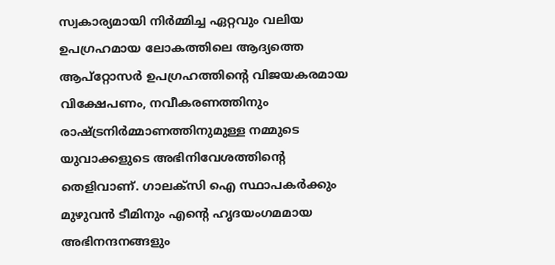സ്വകാര്യമായി നിർമ്മിച്ച ഏറ്റവും വലിയ ഉപഗ്രഹമായ ലോകത്തിലെ ആദ്യത്തെ ആപ്റ്റോസർ ഉപഗ്രഹത്തിന്റെ വിജയകരമായ വിക്ഷേപണം, നവീകരണത്തിനും രാഷ്ട്രനിർമ്മാണത്തിനുമുള്ള നമ്മുടെ യുവാക്കളുടെ അഭിനിവേശത്തിന്റെ തെളിവാണ്. ഗാലക്സി ഐ സ്ഥാപകർക്കും മുഴുവൻ ടീമിനും എന്റെ ഹൃദയംഗമമായ അഭിനന്ദനങ്ങളും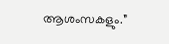ആശംസകളും.”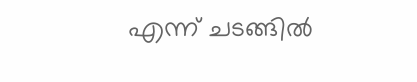എന്ന് ചടങ്ങിൽ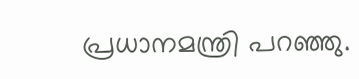പ്രധാനമന്ത്രി പറഞ്ഞു.